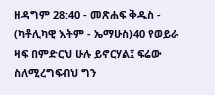ዘዳግም 28:40 - መጽሐፍ ቅዱስ - (ካቶሊካዊ እትም - ኤማሁስ)40 የወይራ ዛፍ በምድርህ ሁሉ ይኖርሃል፤ ፍሬው ስለሚረግፍብህ ግን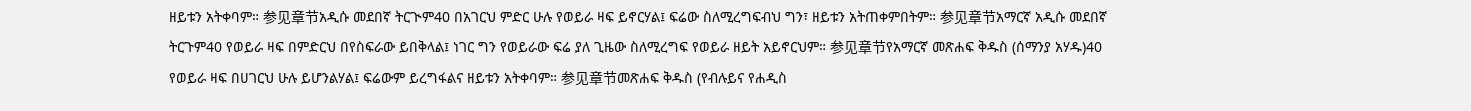ዘይቱን አትቀባም። 参见章节አዲሱ መደበኛ ትርጒም40 በአገርህ ምድር ሁሉ የወይራ ዛፍ ይኖርሃል፤ ፍሬው ስለሚረግፍብህ ግን፣ ዘይቱን አትጠቀምበትም። 参见章节አማርኛ አዲሱ መደበኛ ትርጉም40 የወይራ ዛፍ በምድርህ በየስፍራው ይበቅላል፤ ነገር ግን የወይራው ፍሬ ያለ ጊዜው ስለሚረግፍ የወይራ ዘይት አይኖርህም። 参见章节የአማርኛ መጽሐፍ ቅዱስ (ሰማንያ አሃዱ)40 የወይራ ዛፍ በሀገርህ ሁሉ ይሆንልሃል፤ ፍሬውም ይረግፋልና ዘይቱን አትቀባም። 参见章节መጽሐፍ ቅዱስ (የብሉይና የሐዲስ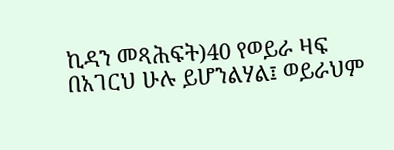ኪዳን መጻሕፍት)40 የወይራ ዛፍ በአገርህ ሁሉ ይሆንልሃል፤ ወይራህም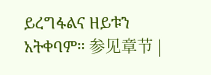ይረግፋልና ዘይቱን አትቀባም። 参见章节 |